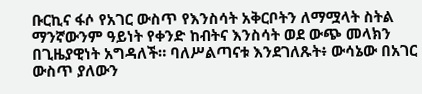ቡርኪና ፋሶ የአገር ውስጥ የእንስሳት አቅርቦትን ለማሟላት ስትል ማንኛውንም ዓይነት የቀንድ ከብትና እንስሳት ወደ ውጭ መላክን በጊዜያዊነት አግዳለች። ባለሥልጣናቱ እንደገለጹት፥ ውሳኔው በአገር ውስጥ ያለውን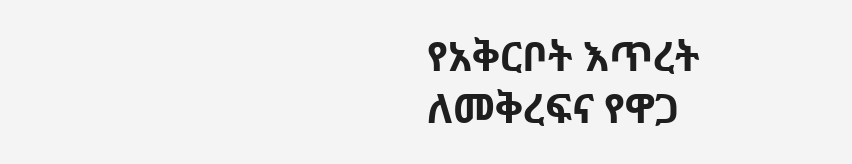የአቅርቦት እጥረት ለመቅረፍና የዋጋ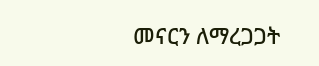መናርን ለማረጋጋት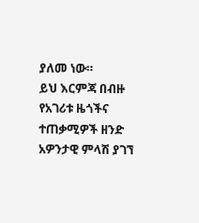ያለመ ነው።
ይህ እርምጃ በብዙ የአገሪቱ ዜጎችና ተጠቃሚዎች ዘንድ አዎንታዊ ምላሽ ያገኘ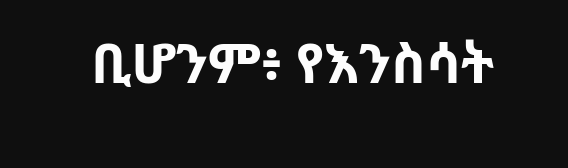ቢሆንም፥ የእንስሳት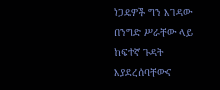ነጋዴዎች ግን እገዳው በንግድ ሥራቸው ላይ ከፍተኛ ጉዳት እያደረሰባቸውና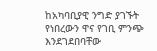ከአካባቢያዊ ንግድ ያገኙት የነበረውን ዋና የገቢ ምንጭ እንደገደበባቸው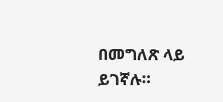በመግለጽ ላይ ይገኛሉ።